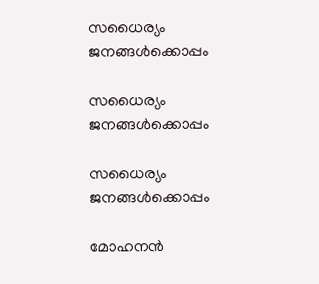സധൈര്യം ജനങ്ങൾക്കൊപ്പം

സധൈര്യം ജനങ്ങൾക്കൊപ്പം

സധൈര്യം ജനങ്ങൾക്കൊപ്പം

മോഹനൻ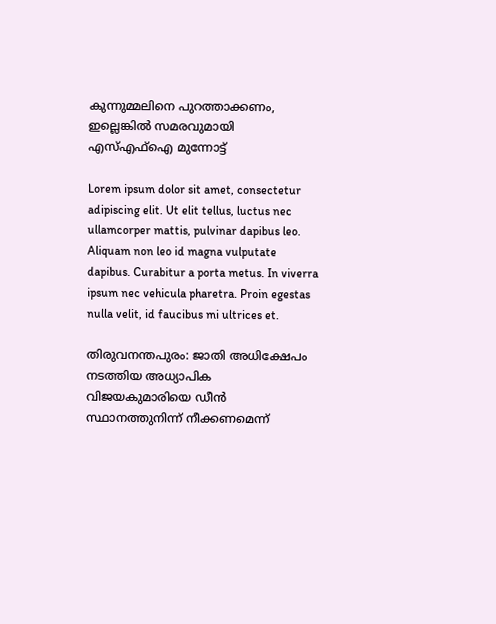കുന്നുമ്മലിനെ പുറത്താക്കണം, ഇല്ലെങ്കിൽ സമരവുമായി എസ്എഫ്ഐ മുന്നോട്ട്

Lorem ipsum dolor sit amet, consectetur adipiscing elit. Ut elit tellus, luctus nec ullamcorper mattis, pulvinar dapibus leo. Aliquam non leo id magna vulputate dapibus. Curabitur a porta metus. In viverra ipsum nec vehicula pharetra. Proin egestas nulla velit, id faucibus mi ultrices et.

തിരുവനന്തപുരം: ജാതി അധിക്ഷേപം നടത്തിയ അധ്യാപിക വിജയകുമാരിയെ ഡീൻ സ്ഥാനത്തുനിന്ന് നീക്കണമെന്ന്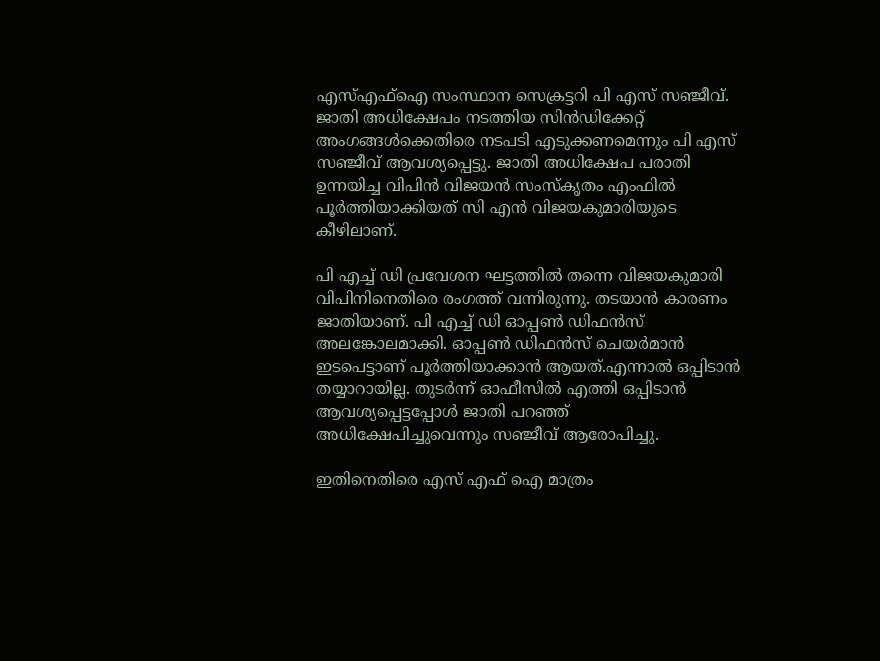എസ്എഫ്ഐ സംസ്ഥാന സെക്രട്ടറി പി എസ് സഞ്ജീവ്. ജാതി അധിക്ഷേപം നടത്തിയ സിൻഡിക്കേറ്റ് അംഗങ്ങൾക്കെതിരെ നടപടി എടുക്കണമെന്നും പി എസ് സഞ്ജീവ് ആവശ്യപ്പെട്ടു. ജാതി അധിക്ഷേപ പരാതി ഉന്നയിച്ച വിപിൻ വിജയൻ സംസ്കൃതം എംഫിൽ പൂർത്തിയാക്കിയത് സി എൻ വിജയകുമാരിയുടെ കീഴിലാണ്.

പി എച്ച് ഡി പ്രവേശന ഘട്ടത്തിൽ തന്നെ വിജയകുമാരി വിപിനിനെതിരെ രംഗത്ത് വന്നിരുന്നു. തടയാൻ കാരണം ജാതിയാണ്. പി എച്ച് ഡി ഓപ്പൺ ഡിഫൻസ് അലങ്കോലമാക്കി. ഓപ്പൺ ഡിഫൻസ് ചെയർമാൻ ഇടപെട്ടാണ് പൂർത്തിയാക്കാൻ ആയത്.എന്നാൽ ഒപ്പിടാൻ തയ്യാറായില്ല. തുടർന്ന് ഓഫീസിൽ എത്തി ഒപ്പിടാൻ ആവശ്യപ്പെട്ടപ്പോൾ ജാതി പറഞ്ഞ് അധിക്ഷേപിച്ചുവെന്നും സഞ്ജീവ് ആരോപിച്ചു.

ഇതിനെതിരെ എസ് എഫ് ഐ മാത്രം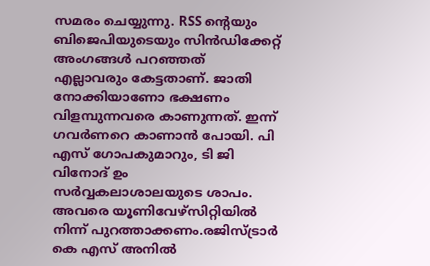സമരം ചെയ്യുന്നു. RSS ൻ്റെയും ബിജെപിയുടെയും സിൻഡിക്കേറ്റ് അംഗങ്ങൾ പറഞ്ഞത് എല്ലാവരും കേട്ടതാണ്. ജാതി നോക്കിയാണോ ഭക്ഷണം വിളമ്പുന്നവരെ കാണുന്നത്. ഇന്ന് ഗവർണറെ കാണാൻ പോയി. പി എസ് ഗോപകുമാറും, ടി ജി വിനോദ് ഉം സർവ്വകലാശാലയുടെ ശാപം. അവരെ യൂണിവേഴ്സിറ്റിയിൽ നിന്ന് പുറത്താക്കണം.രജിസ്ട്രാർ കെ എസ് അനിൽ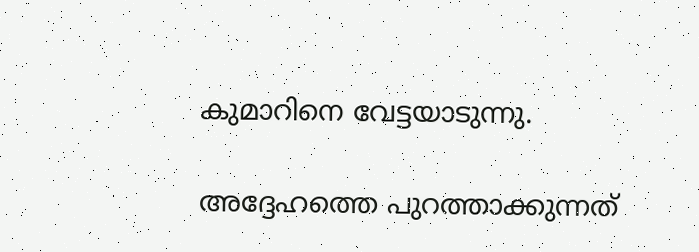കുമാറിനെ വേട്ടയാടുന്നു.

അദ്ദേഹത്തെ പുറത്താക്കുന്നത്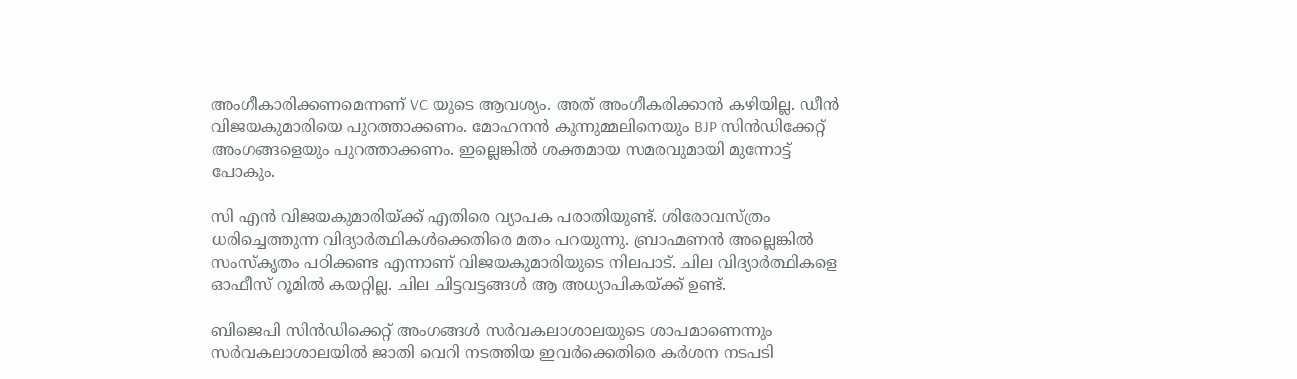അംഗീകാരിക്കണമെന്നണ് VC യുടെ ആവശ്യം. അത് അംഗീകരിക്കാൻ കഴിയില്ല. ഡീൻ വിജയകുമാരിയെ പുറത്താക്കണം. മോഹനൻ കുന്നുമ്മലിനെയും BJP സിൻഡിക്കേറ്റ് അംഗങ്ങളെയും പുറത്താക്കണം. ഇല്ലെങ്കിൽ ശക്തമായ സമരവുമായി മുന്നോട്ട് പോകും.

സി എൻ വിജയകുമാരിയ്ക്ക് എതിരെ വ്യാപക പരാതിയുണ്ട്. ശിരോവസ്ത്രം ധരിച്ചെത്തുന്ന വിദ്യാർത്ഥികൾക്കെതിരെ മതം പറയുന്നു. ബ്രാഹ്മണൻ അല്ലെങ്കിൽ സംസ്കൃതം പഠിക്കണ്ട എന്നാണ് വിജയകുമാരിയുടെ നിലപാട്. ചില വിദ്യാർത്ഥികളെ ഓഫീസ് റൂമിൽ കയറ്റില്ല. ചില ചിട്ടവട്ടങ്ങൾ ആ അധ്യാപികയ്ക്ക് ഉണ്ട്.

ബിജെപി സിൻഡിക്കെറ്റ് അംഗങ്ങൾ സർവകലാശാലയുടെ ശാപമാണെന്നും സർവകലാശാലയിൽ ജാതി വെറി നടത്തിയ ഇവർക്കെതിരെ കര്‍ശന നടപടി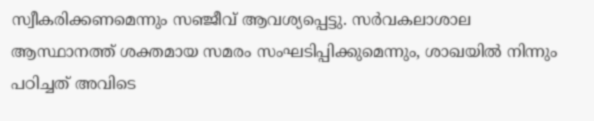സ്വീകരിക്കണമെന്നും സഞ്ജീവ് ആ‍വശ്യപ്പെട്ടു. സർവകലാശാല ആസ്ഥാനത്ത് ശക്തമായ സമരം സംഘടിപ്പിക്കുമെന്നും, ശാഖയിൽ നിന്നും പഠിച്ചത് അവിടെ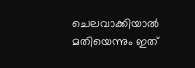ചെലവാക്കിയാൽ മതിയെന്നും ഇത്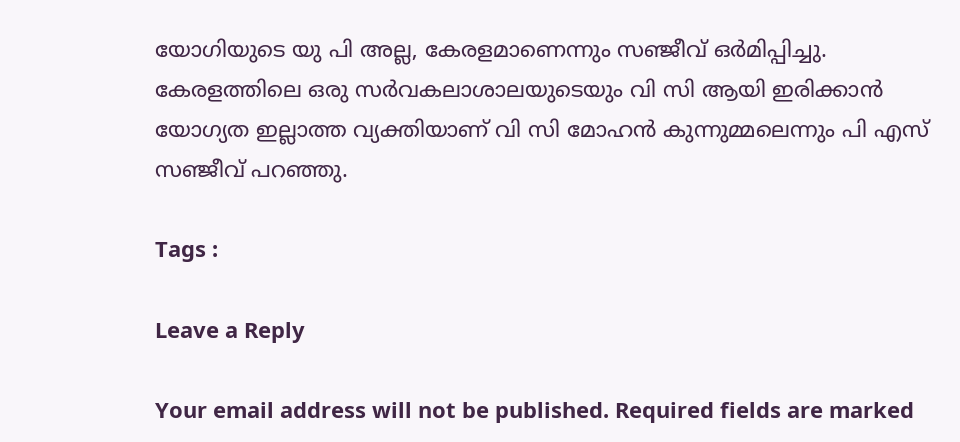യോഗിയുടെ യു പി അല്ല, കേരളമാണെന്നും സഞ്ജീവ് ഒര്‍മിപ്പിച്ചു. കേരളത്തിലെ ഒരു സർവകലാശാലയുടെയും വി സി ആയി ഇരിക്കാൻ യോഗ്യത ഇല്ലാത്ത വ്യക്തിയാണ് വി സി മോഹൻ കുന്നുമ്മലെന്നും പി എസ് സഞ്ജീവ് പറഞ്ഞു.

Tags :

Leave a Reply

Your email address will not be published. Required fields are marked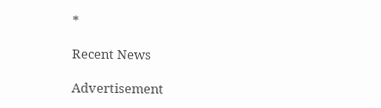*

Recent News

Advertisement